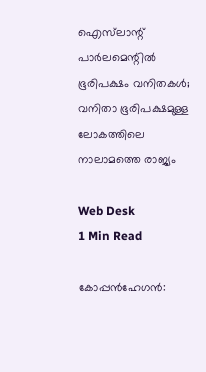ഐസ്‌ലാന്റ് പാര്‍ലമെന്റില്‍ ഭൂരിപക്ഷം വനിതകള്‍; വനിതാ ഭൂരിപക്ഷമുള്ള ലോകത്തിലെ നാലാമത്തെ രാജ്യം

Web Desk
1 Min Read

കോപ്പന്‍ഹേഗന്‍: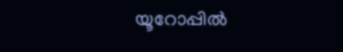യൂറോപ്പില്‍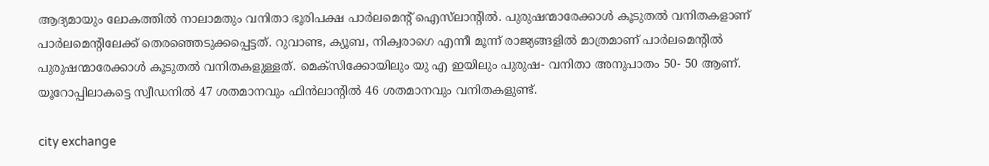ആദ്യമായും ലോകത്തില്‍ നാലാമതും വനിതാ ഭൂരിപക്ഷ പാര്‍ലമെന്റ് ഐസ്‌ലാന്റില്‍. പുരുഷന്മാരേക്കാള്‍ കൂടുതല്‍ വനിതകളാണ് പാര്‍ലമെന്റിലേക്ക് തെരഞ്ഞെടുക്കപ്പെട്ടത്. റുവാണ്ട, ക്യൂബ, നിക്വരാഗെ എന്നീ മൂന്ന് രാജ്യങ്ങളില്‍ മാത്രമാണ് പാര്‍ലമെന്റില്‍ പുരുഷന്മാരേക്കാള്‍ കൂടുതല്‍ വനിതകളുള്ളത്. മെക്‌സിക്കോയിലും യു എ ഇയിലും പുരുഷ- വനിതാ അനുപാതം 50- 50 ആണ്. യൂറോപ്പിലാകട്ടെ സ്വീഡനില്‍ 47 ശതമാനവും ഫിന്‍ലാന്റില്‍ 46 ശതമാനവും വനിതകളുണ്ട്.

city exchange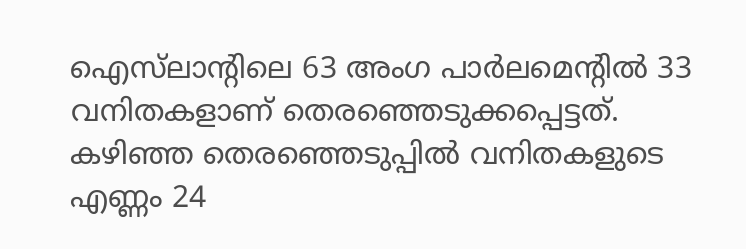ഐസ്‌ലാന്റിലെ 63 അംഗ പാര്‍ലമെന്റില്‍ 33 വനിതകളാണ് തെരഞ്ഞെടുക്കപ്പെട്ടത്. കഴിഞ്ഞ തെരഞ്ഞെടുപ്പില്‍ വനിതകളുടെ എണ്ണം 24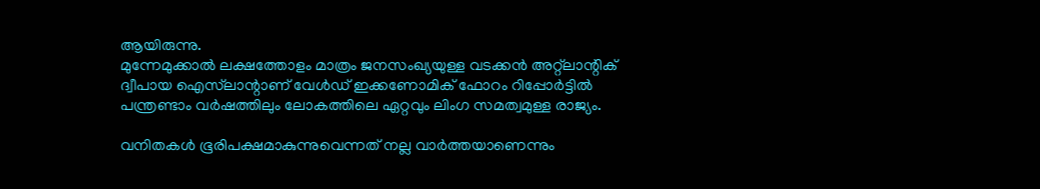ആയിരുന്നു.
മുന്നേമുക്കാല്‍ ലക്ഷത്തോളം മാത്രം ജനസംഖ്യയുള്ള വടക്കന്‍ അറ്റ്‌ലാന്റിക് ദ്വീപായ ഐസ്‌ലാന്റാണ് വേള്‍ഡ് ഇക്കണോമിക് ഫോറം റിപ്പോര്‍ട്ടില്‍ പന്ത്രണ്ടാം വര്‍ഷത്തിലും ലോകത്തിലെ ഏറ്റവും ലിംഗ സമത്വമുള്ള രാജ്യം.

വനിതകള്‍ ഭൂരിപക്ഷമാകുന്നുവെന്നത് നല്ല വാര്‍ത്തയാണെന്നും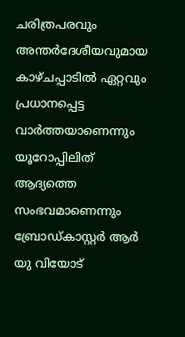ചരിത്രപരവും അന്തര്‍ദേശീയവുമായ കാഴ്ചപ്പാടില്‍ ഏറ്റവും പ്രധാനപ്പെട്ട വാര്‍ത്തയാണെന്നും യൂറോപ്പിലിത് ആദ്യത്തെ സംഭവമാണെന്നും ബ്രോഡ്കാസ്റ്റര്‍ ആര്‍ യു വിയോട്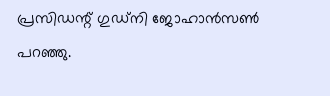പ്രസിഡന്റ് ഗുഡ്‌നി ജോഹാന്‍സണ്‍ പറഞ്ഞു.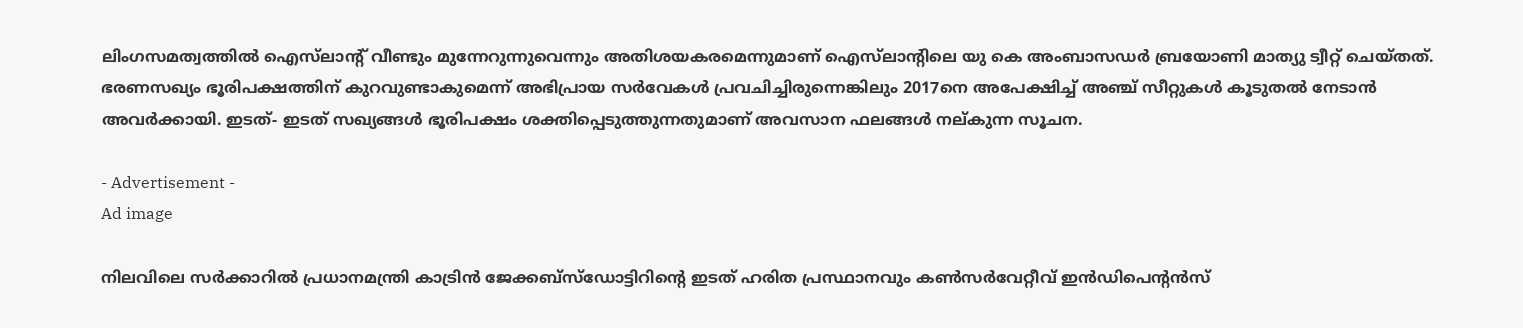ലിംഗസമത്വത്തില്‍ ഐസ്‌ലാന്റ് വീണ്ടും മുന്നേറുന്നുവെന്നും അതിശയകരമെന്നുമാണ് ഐസ്‌ലാന്റിലെ യു കെ അംബാസഡര്‍ ബ്രയോണി മാത്യു ട്വീറ്റ് ചെയ്തത്.
ഭരണസഖ്യം ഭൂരിപക്ഷത്തിന് കുറവുണ്ടാകുമെന്ന് അഭിപ്രായ സര്‍വേകള്‍ പ്രവചിച്ചിരുന്നെങ്കിലും 2017നെ അപേക്ഷിച്ച് അഞ്ച് സീറ്റുകള്‍ കൂടുതല്‍ നേടാന്‍ അവര്‍ക്കായി. ഇടത്- ഇടത് സഖ്യങ്ങള്‍ ഭൂരിപക്ഷം ശക്തിപ്പെടുത്തുന്നതുമാണ് അവസാന ഫലങ്ങള്‍ നല്കുന്ന സൂചന.

- Advertisement -
Ad image

നിലവിലെ സര്‍ക്കാറില്‍ പ്രധാനമന്ത്രി കാട്രിന്‍ ജേക്കബ്‌സ്‌ഡോട്ടിറിന്റെ ഇടത് ഹരിത പ്രസ്ഥാനവും കണ്‍സര്‍വേറ്റീവ് ഇന്‍ഡിപെന്റന്‍സ്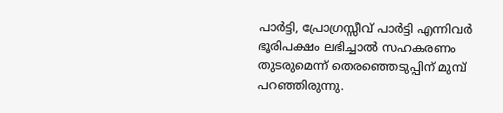പാര്‍ട്ടി, പ്രോഗ്രസ്സീവ് പാര്‍ട്ടി എന്നിവര്‍ ഭൂരിപക്ഷം ലഭിച്ചാല്‍ സഹകരണം തുടരുമെന്ന് തെരഞ്ഞെടുപ്പിന് മുമ്പ് പറഞ്ഞിരുന്നു.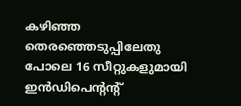കഴിഞ്ഞ തെരഞ്ഞെടുപ്പിലേതു പോലെ 16 സീറ്റുകളുമായി ഇന്‍ഡിപെന്റന്റ്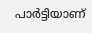പാര്‍ട്ടിയാണ്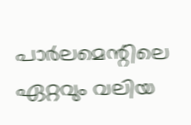പാര്‍ലമെന്റിലെ ഏറ്റവും വലിയ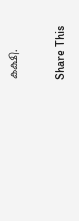കക്ഷി.

Share This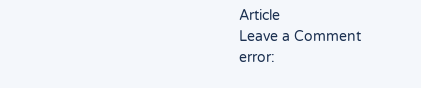Article
Leave a Comment
error: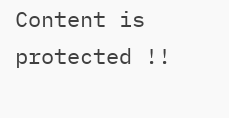Content is protected !!